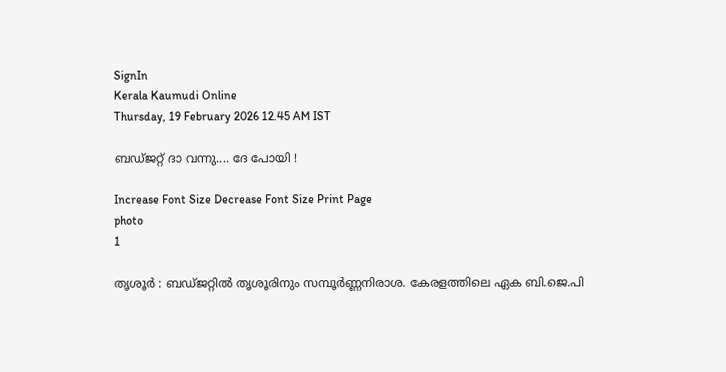SignIn
Kerala Kaumudi Online
Thursday, 19 February 2026 12.45 AM IST

ബഡ്ജറ്റ് ദാ വന്നു.... ദേ പോയി !

Increase Font Size Decrease Font Size Print Page
photo
1

തൃശൂർ : ബഡ്ജറ്റിൽ തൃശൂരിനും സമ്പൂർണ്ണനിരാശ. കേരളത്തിലെ ഏക ബി.ജെ.പി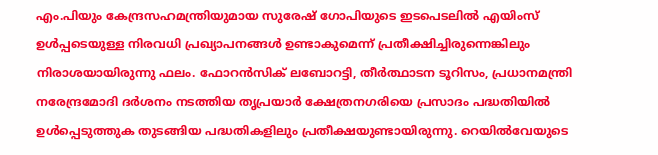എം.പിയും കേന്ദ്രസഹമന്ത്രിയുമായ സുരേഷ് ഗോപിയുടെ ഇടപെടലിൽ എയിംസ് ഉൾപ്പടെയുള്ള നിരവധി പ്രഖ്യാപനങ്ങൾ ഉണ്ടാകുമെന്ന് പ്രതീക്ഷിച്ചിരുന്നെങ്കിലും നിരാശയായിരുന്നു ഫലം. ഫോറൻസിക് ലബോറട്ടി, തീർത്ഥാടന ടൂറിസം, പ്രധാനമന്ത്രി നരേന്ദ്രമോദി ദർശനം നടത്തിയ തൃപ്രയാർ ക്ഷേത്രനഗരിയെ പ്രസാദം പദ്ധതിയിൽ ഉൾപ്പെടുത്തുക തുടങ്ങിയ പദ്ധതികളിലും പ്രതീക്ഷയുണ്ടായിരുന്നു. റെയിൽവേയുടെ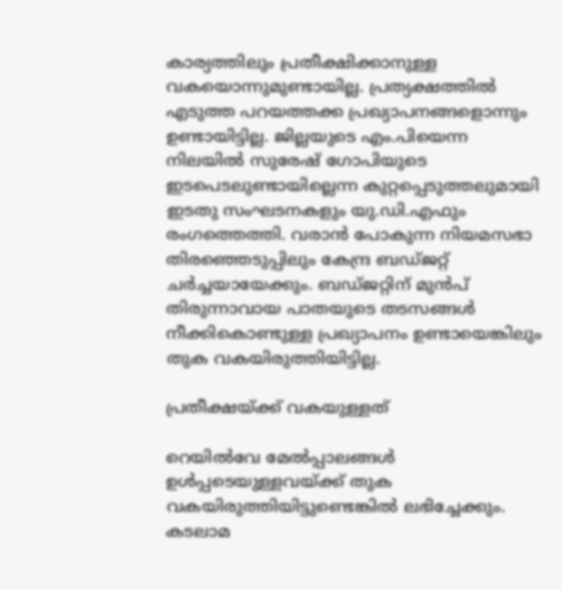കാര്യത്തിലും പ്രതീക്ഷിക്കാനുള്ള വകയൊന്നുമുണ്ടായില്ല. പ്രത്യക്ഷത്തിൽ എടുത്ത പറയത്തക്ക പ്രഖ്യാപനങ്ങളൊന്നും ഉണ്ടായിട്ടില്ല. ജില്ലയുടെ എം.പിയെന്ന നിലയിൽ സുരേഷ് ഗോപിയുടെ ഇടപെടലുണ്ടായില്ലെന്ന കുറ്റപ്പെടുത്തലുമായി ഇടതു സംഘടനകളും യു.ഡി.എഫും രംഗത്തെത്തി. വരാൻ പോകുന്ന നിയമസഭാ തിരഞ്ഞെടുപ്പിലും കേന്ദ്ര ബഡ്ജറ്റ് ചർച്ചയായേക്കും. ബഡ്ജറ്റിന് മുൻപ് തിരുന്നാവായ പാതയുടെ തടസങ്ങൾ നീക്കികൊണ്ടുള്ള പ്രഖ്യാപനം ഉണ്ടായെങ്കിലും തുക വകയിരുത്തിയിട്ടില്ല.

പ്രതീക്ഷയ്ക്ക് വകയുള്ളത്

റെയിൽവേ മേൽപ്പാലങ്ങൾ ഉൾപ്പടെയുള്ളവയ്ക്ക് തുക വകയിരുത്തിയിട്ടുണ്ടെങ്കിൽ ലഭിച്ചേക്കും. കടലാമ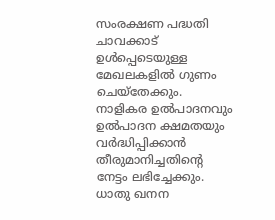സംരക്ഷണ പദ്ധതി ചാവക്കാട് ഉൾപ്പെടെയുള്ള മേഖലകളിൽ ഗുണം ചെയ്‌തേക്കും. നാളികര ഉൽപാദനവും ഉൽപാദന ക്ഷമതയും വർദ്ധിപ്പിക്കാൻ തീരുമാനിച്ചതിന്റെ നേട്ടം ലഭിച്ചേക്കും. ധാതു ഖനന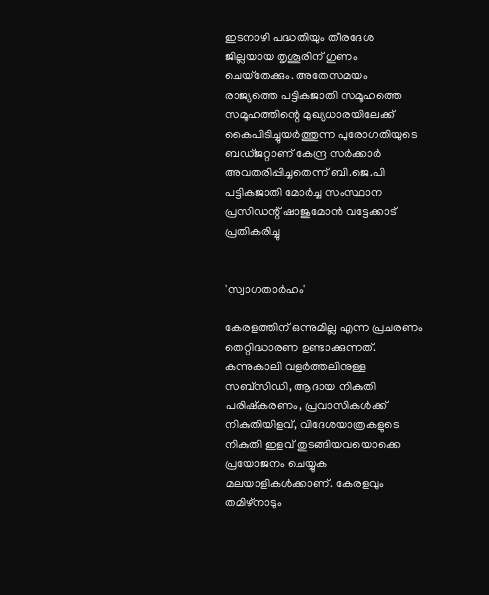ഇടനാഴി പദ്ധതിയും തീരദേശ ജില്ലയായ തൃശൂരിന് ഗുണം ചെയ്‌തേക്കും. അതേസമയം രാജ്യത്തെ പട്ടികജാതി സമൂഹത്തെ സമൂഹത്തിന്റെ മുഖ്യധാരയിലേക്ക് കൈപിടിച്ചുയർത്തുന്ന പുരോഗതിയുടെ ബഡ്ജറ്റാണ് കേന്ദ്ര സർക്കാർ അവതരിപ്പിച്ചതെന്ന് ബി.ജെ.പി പട്ടികജാതി മോർച്ച സംസ്ഥാന പ്രസിഡന്റ് ഷാജുമോൻ വട്ടേക്കാട് പ്രതികരിച്ചു


'സ്വാഗതാർഹം'

കേരളത്തിന് ഒന്നുമില്ല എന്ന പ്രചരണം തെറ്റിദ്ധാരണ ഉണ്ടാക്കുന്നത്. കന്നുകാലി വളർത്തലിനുള്ള സബ്‌സിഡി, ആദായ നികുതി പരിഷ്‌കരണം, പ്രവാസികൾക്ക് നികുതിയിളവ്, വിദേശയാത്രകളുടെ നികുതി ഇളവ് തുടങ്ങിയവയൊക്കെ പ്രയോജനം ചെയ്യുക മലയാളികൾക്കാണ്. കേരളവും തമിഴ്‌നാടും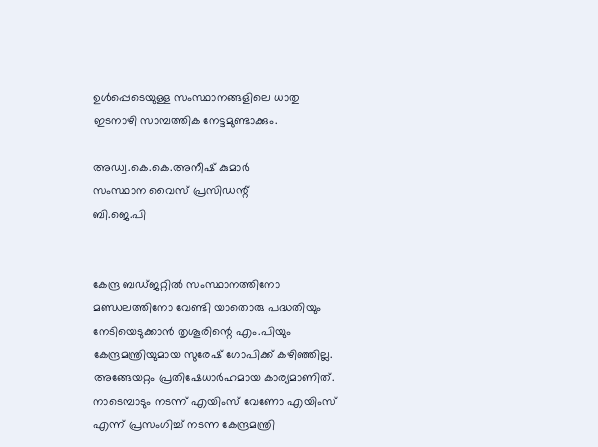ഉൾപ്പെടെയുള്ള സംസ്ഥാനങ്ങളിലെ ധാതു ഇടനാഴി സാമ്പത്തിക നേട്ടമുണ്ടാക്കും.

അഡ്വ.കെ.കെ.അനീഷ് കുമാർ
സംസ്ഥാന വൈസ് പ്രസിഡന്റ്
ബി.ജെ.പി


കേന്ദ്ര ബഡ്ജറ്റിൽ സംസ്ഥാനത്തിനോ മണ്ഡലത്തിനോ വേണ്ടി യാതൊരു പദ്ധതിയും നേടിയെടുക്കാൻ തൃശൂരിന്റെ എം.പിയും കേന്ദ്രമന്ത്രിയുമായ സുരേഷ് ഗോപിക്ക് കഴിഞ്ഞില്ല. അങ്ങേയറ്റം പ്രതിഷേധാർഹമായ കാര്യമാണിത്. നാടെമ്പാടും നടന്ന് എയിംസ് വേണോ എയിംസ് എന്ന് പ്രസംഗിച്ച് നടന്ന കേന്ദ്രമന്ത്രി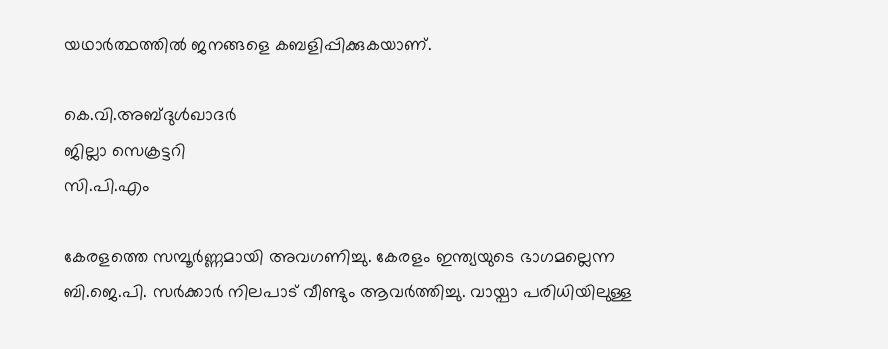യഥാർത്ഥത്തിൽ ജനങ്ങളെ കബളിപ്പിക്കുകയാണ്.

കെ.വി.അബ്ദുൾഖാദർ
ജില്ലാ സെക്രട്ടറി
സി.പി.എം

കേരളത്തെ സമ്പൂർണ്ണമായി അവഗണിച്ചു. കേരളം ഇന്ത്യയുടെ ഭാഗമല്ലെന്ന ബി.ജെ.പി. സർക്കാർ നിലപാട് വീണ്ടും ആവർത്തിച്ചു. വായ്പാ പരിധിയിലുള്ള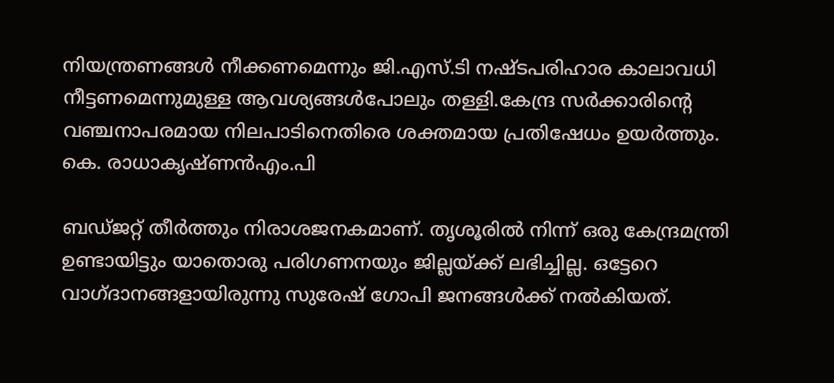നിയന്ത്രണങ്ങൾ നീക്കണമെന്നും ജി.എസ്.ടി നഷ്ടപരിഹാര കാലാവധി നീട്ടണമെന്നുമുള്ള ആവശ്യങ്ങൾപോലും തള്ളി.കേന്ദ്ര സർക്കാരിന്റെ വഞ്ചനാപരമായ നിലപാടിനെതിരെ ശക്തമായ പ്രതിഷേധം ഉയർത്തും.
കെ. രാധാകൃഷ്ണൻഎം.പി

ബഡ്ജറ്റ് തീർത്തും നിരാശജനകമാണ്. തൃശൂരിൽ നിന്ന് ഒരു കേന്ദ്രമന്ത്രി ഉണ്ടായിട്ടും യാതൊരു പരിഗണനയും ജില്ലയ്ക്ക് ലഭിച്ചില്ല. ഒട്ടേറെ വാഗ്ദാനങ്ങളായിരുന്നു സുരേഷ് ഗോപി ജനങ്ങൾക്ക് നൽകിയത്.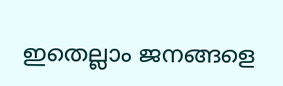ഇതെല്ലാം ജനങ്ങളെ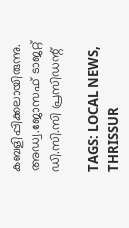കബളിപ്പിക്കലായിരുന്നു.
അഡ്വ.ജോസഫ് ടാജറ്റ്
ഡി.സി.സി പ്രസിഡന്റ്

TAGS: LOCAL NEWS, THRISSUR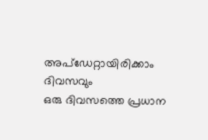അപ്ഡേറ്റായിരിക്കാം ദിവസവും
ഒരു ദിവസത്തെ പ്രധാന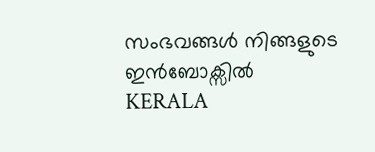സംഭവങ്ങൾ നിങ്ങളുടെ ഇൻബോക്സിൽ
KERALA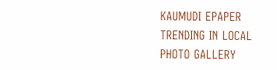KAUMUDI EPAPER
TRENDING IN LOCAL
PHOTO GALLERY